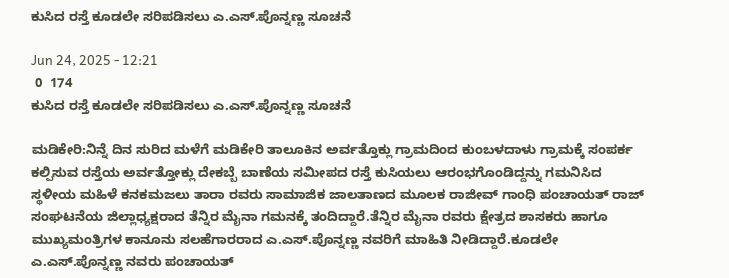ಕುಸಿದ ರಸ್ತೆ ಕೂಡಲೇ ಸರಿಪಡಿಸಲು ಎ.ಎಸ್.ಪೊನ್ನಣ್ಣ ಸೂಚನೆ

Jun 24, 2025 - 12:21
 0  174
ಕುಸಿದ ರಸ್ತೆ ಕೂಡಲೇ ಸರಿಪಡಿಸಲು ಎ.ಎಸ್.ಪೊನ್ನಣ್ಣ ಸೂಚನೆ

ಮಡಿಕೇರಿ:ನಿನ್ನೆ ದಿನ ಸುರಿದ ಮಳೆಗೆ ಮಡಿಕೇರಿ ತಾಲೂಕಿನ ಅರ್ವತ್ತೊಕ್ಲು ಗ್ರಾಮದಿಂದ ಕುಂಬಳದಾಳು ಗ್ರಾಮಕ್ಕೆ ಸಂಪರ್ಕ ಕಲ್ಪಿಸುವ ರಸ್ತೆಯ ಅರ್ವತ್ತೋಕ್ಲು ದೇಕಬ್ಬೆ ಬಾಣೆಯ ಸಮೀಪದ ರಸ್ತೆ ಕುಸಿಯಲು ಆರಂಭಗೊಂಡಿದ್ದನ್ನು ಗಮನಿಸಿದ ಸ್ಥಳೀಯ ಮಹಿಳೆ ಕನಕಮಜಲು ತಾರಾ ರವರು ಸಾಮಾಜಿಕ ಜಾಲತಾಣದ ಮೂಲಕ ರಾಜೀವ್ ಗಾಂಧಿ ಪಂಚಾಯತ್ ರಾಜ್ ಸಂಘಟನೆಯ ಜಿಲ್ಲಾಧ್ಯಕ್ಷರಾದ ತೆನ್ನಿರ ಮೈನಾ ಗಮನಕ್ಕೆ ತಂದಿದ್ದಾರೆ.ತೆನ್ನಿರ ಮೈನಾ ರವರು ಕ್ಷೇತ್ರದ ಶಾಸಕರು ಹಾಗೂ ಮುಖ್ಯಮಂತ್ರಿಗಳ ಕಾನೂನು ಸಲಹೆಗಾರರಾದ ಎ.ಎಸ್.ಪೊನ್ನಣ್ಣ ನವರಿಗೆ ಮಾಹಿತಿ ನೀಡಿದ್ದಾರೆ.ಕೂಡಲೇ ಎ.ಎಸ್.ಪೊನ್ನಣ್ಣ ನವರು ಪಂಚಾಯತ್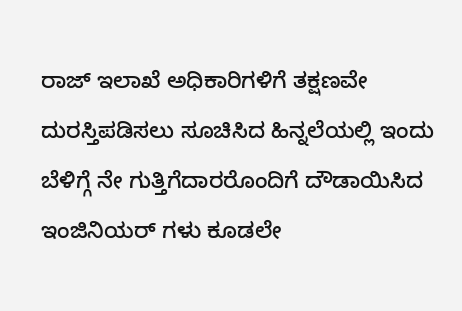ರಾಜ್ ಇಲಾಖೆ ಅಧಿಕಾರಿಗಳಿಗೆ ತಕ್ಷಣವೇ ದುರಸ್ತಿಪಡಿಸಲು ಸೂಚಿಸಿದ ಹಿನ್ನಲೆಯಲ್ಲಿ ಇಂದು ಬೆಳಿಗ್ಗೆ ನೇ ಗುತ್ತಿಗೆದಾರರೊಂದಿಗೆ ದೌಡಾಯಿಸಿದ ಇಂಜಿನಿಯರ್ ಗಳು ಕೂಡಲೇ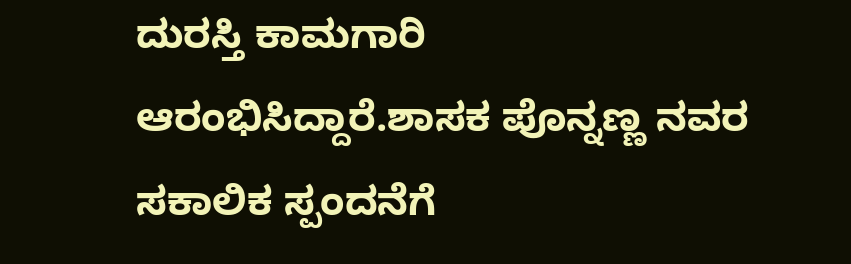ದುರಸ್ತಿ ಕಾಮಗಾರಿ ಆರಂಭಿಸಿದ್ದಾರೆ.ಶಾಸಕ ಪೊನ್ನಣ್ಣ ನವರ ಸಕಾಲಿಕ ಸ್ಪಂದನೆಗೆ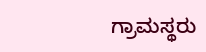ಗ್ರಾಮಸ್ಥರು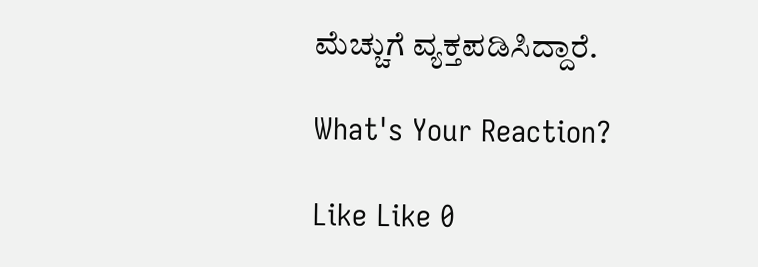ಮೆಚ್ಚುಗೆ ವ್ಯಕ್ತಪಡಿಸಿದ್ದಾರೆ.

What's Your Reaction?

Like Like 0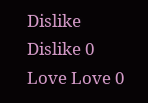Dislike Dislike 0
Love Love 0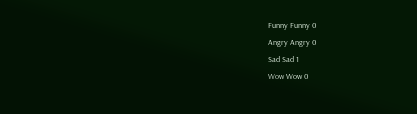Funny Funny 0
Angry Angry 0
Sad Sad 1
Wow Wow 0